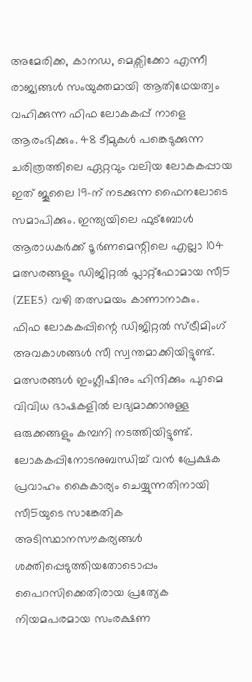അമേരിക്ക, കാനഡ, മെക്സിക്കോ എന്നീ രാജ്യങ്ങൾ സംയുക്തമായി ആതിഥേയത്വം വഹിക്കുന്ന ഫിഫ ലോകകപ്പ് നാളെ ആരംഭിക്കും. 48 ടീമുകൾ പങ്കെടുക്കുന്ന ചരിത്രത്തിലെ ഏറ്റവും വലിയ ലോകകപ്പായ ഇത് ജൂലൈ 19-ന് നടക്കുന്ന ഫൈനലോടെ സമാപിക്കും. ഇന്ത്യയിലെ ഫുട്ബോൾ ആരാധകർക്ക് ടൂർണമെന്റിലെ എല്ലാ 104 മത്സരങ്ങളും ഡിജിറ്റൽ പ്ലാറ്റ്ഫോമായ സീ5 (ZEE5) വഴി തത്സമയം കാണാനാകും.
ഫിഫ ലോകകപ്പിന്റെ ഡിജിറ്റൽ സ്ട്രീമിംഗ് അവകാശങ്ങൾ സീ സ്വന്തമാക്കിയിട്ടുണ്ട്. മത്സരങ്ങൾ ഇംഗ്ലീഷിനും ഹിന്ദിക്കും പുറമെ വിവിധ ഭാഷകളിൽ ലഭ്യമാക്കാനുള്ള ഒരുക്കങ്ങളും കമ്പനി നടത്തിയിട്ടുണ്ട്. ലോകകപ്പിനോടനുബന്ധിച്ച് വൻ പ്രേക്ഷക പ്രവാഹം കൈകാര്യം ചെയ്യുന്നതിനായി സീ5യുടെ സാങ്കേതിക അടിസ്ഥാനസൗകര്യങ്ങൾ ശക്തിപ്പെടുത്തിയതോടൊപ്പം പൈറസിക്കെതിരായ പ്രത്യേക നിയമപരമായ സംരക്ഷണ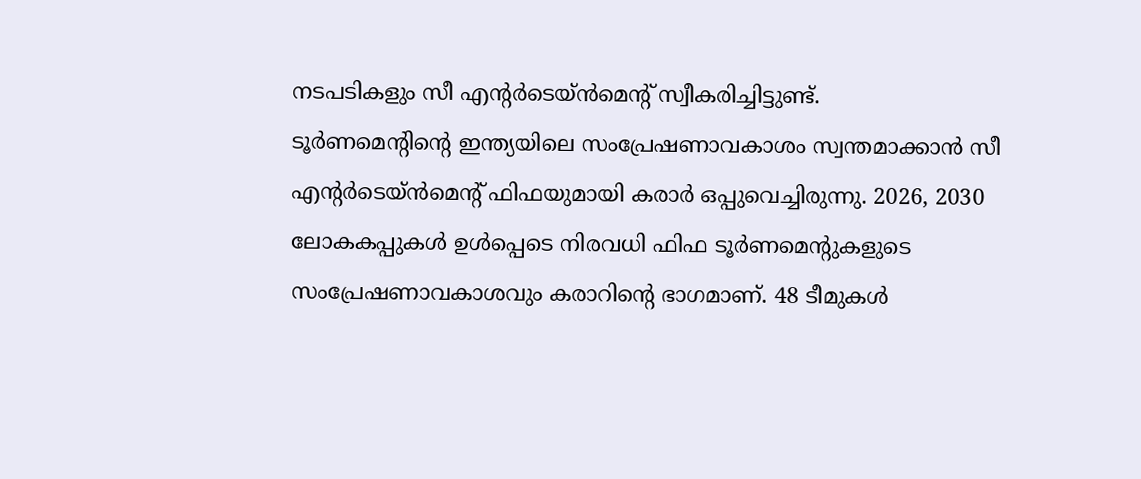നടപടികളും സീ എന്റർടെയ്ൻമെന്റ് സ്വീകരിച്ചിട്ടുണ്ട്.
ടൂർണമെന്റിന്റെ ഇന്ത്യയിലെ സംപ്രേഷണാവകാശം സ്വന്തമാക്കാൻ സീ എന്റർടെയ്ൻമെന്റ് ഫിഫയുമായി കരാർ ഒപ്പുവെച്ചിരുന്നു. 2026, 2030 ലോകകപ്പുകൾ ഉൾപ്പെടെ നിരവധി ഫിഫ ടൂർണമെന്റുകളുടെ സംപ്രേഷണാവകാശവും കരാറിന്റെ ഭാഗമാണ്. 48 ടീമുകൾ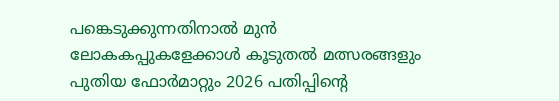പങ്കെടുക്കുന്നതിനാൽ മുൻ ലോകകപ്പുകളേക്കാൾ കൂടുതൽ മത്സരങ്ങളും പുതിയ ഫോർമാറ്റും 2026 പതിപ്പിന്റെ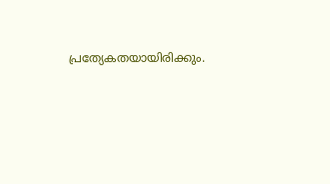പ്രത്യേകതയായിരിക്കും.